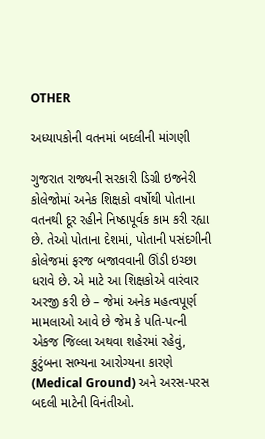OTHER

અધ્યાપકોની વતનમાં બદલીની માંગણી

ગુજરાત રાજ્યની સરકારી ડિગ્રી ઇજનેરી કોલેજોમાં અનેક શિક્ષકો વર્ષોથી પોતાના વતનથી દૂર રહીને નિષ્ઠાપૂર્વક કામ કરી રહ્યા છે. તેઓ પોતાના દેશમાં, પોતાની પસંદગીની કોલેજમાં ફરજ બજાવવાની ઊંડી ઇચ્છા ધરાવે છે. એ માટે આ શિક્ષકોએ વારંવાર અરજી કરી છે – જેમાં અનેક મહત્વપૂર્ણ મામલાઓ આવે છે જેમ કે પતિ-પત્ની એકજ જિલ્લા અથવા શહેરમાં રહેવું, કુટુંબના સભ્યના આરોગ્યના કારણે (Medical Ground) અને અરસ-પરસ બદલી માટેની વિનંતીઓ.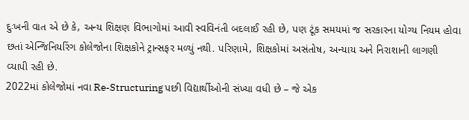દુઃખની વાત એ છે કે, અન્ય શિક્ષણ વિભાગોમાં આવી સ્વવિનંતી બદલાઈ રહી છે, પણ ટૂંક સમયમાં જ સરકારના યોગ્ય નિયમ હોવા છતાં એન્જિનિયરિંગ કોલેજોના શિક્ષકોને ટ્રાન્સફર મળ્યું નથી. પરિણામે, શિક્ષકોમાં અસંતોષ, અન્યાય અને નિરાશાની લાગણી વ્યાપી રહી છે.
2022માં કોલેજોમાં નવા Re-Structuring પછી વિદ્યાર્થીઓની સંખ્યા વધી છે – જે એક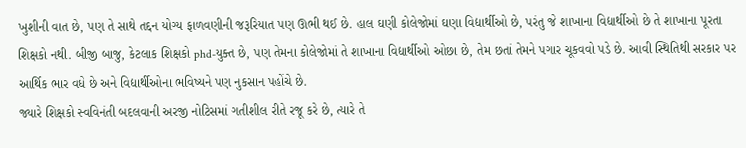ખુશીની વાત છે, પણ તે સાથે તદ્દન યોગ્ય ફાળવણીની જરૂરિયાત પણ ઊભી થઈ છે. હાલ ઘણી કોલેજોમાં ઘણા વિદ્યાર્થીઓ છે, પરંતુ જે શાખાના વિદ્યાર્થીઓ છે તે શાખાના પૂરતા શિક્ષકો નથી. બીજી બાજુ, કેટલાક શિક્ષકો phd-યુક્ત છે, પણ તેમના કોલેજોમાં તે શાખાના વિદ્યાર્થીઓ ઓછા છે, તેમ છતાં તેમને પગાર ચૂકવવો પડે છે. આવી સ્થિતિથી સરકાર પર આર્થિક ભાર વધે છે અને વિદ્યાર્થીઓના ભવિષ્યને પણ નુકસાન પહોંચે છે.
જ્યારે શિક્ષકો સ્વવિનંતી બદલવાની અરજી નોટિસમાં ગતીશીલ રીતે રજૂ કરે છે, ત્યારે તે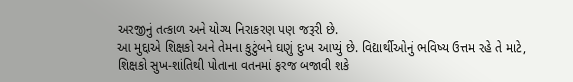અરજીનું તત્કાળ અને યોગ્ય નિરાકરણ પણ જરૂરી છે.
આ મુદ્દાએ શિક્ષકો અને તેમના કુટુંબને ઘણું દુઃખ આપ્યું છે. વિદ્યાર્થીઓનું ભવિષ્ય ઉત્તમ રહે તે માટે, શિક્ષકો સુખ-શાંતિથી પોતાના વતનમાં ફરજ બજાવી શકે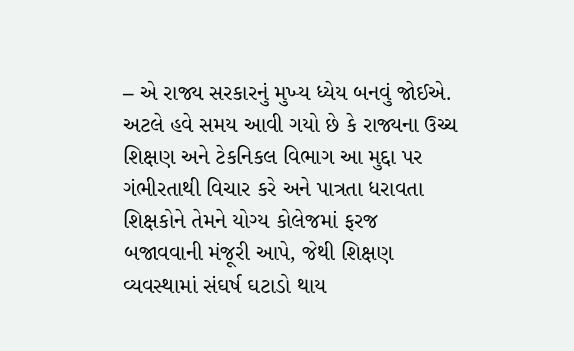– એ રાજ્ય સરકારનું મુખ્ય ધ્યેય બનવું જોઈએ.
અટલે હવે સમય આવી ગયો છે કે રાજ્યના ઉચ્ચ શિક્ષણ અને ટેકનિકલ વિભાગ આ મુદ્દા પર ગંભીરતાથી વિચાર કરે અને પાત્રતા ધરાવતા શિક્ષકોને તેમને યોગ્ય કોલેજમાં ફરજ બજાવવાની મંજૂરી આપે, જેથી શિક્ષણ વ્યવસ્થામાં સંઘર્ષ ઘટાડો થાય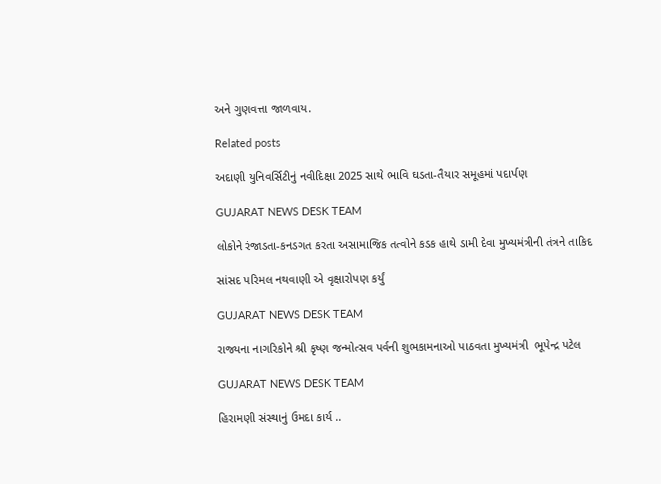અને ગુણવત્તા જાળવાય.

Related posts

અદાણી યુનિવર્સિટીનું નવીદિક્ષા 2025 સાથે ભાવિ ઘડતા-તૈયાર સમૂહમાં પદાર્પણ

GUJARAT NEWS DESK TEAM

લોકોને રંજાડતા-કનડગત કરતા અસામાજિક તત્વોને કડક હાથે ડામી દેવા મુખ્યમંત્રીની તંત્રને તાકિદ

સાંસદ પરિમલ નથવાણી એ વૃક્ષારોપણ કર્યું

GUJARAT NEWS DESK TEAM

રાજ્યના નાગરિકોને શ્રી કૃષ્ણ જન્મોત્સવ પર્વની શુભકામનાઓ પાઠવતા મુખ્યમંત્રી  ભૂપેન્દ્ર પટેલ

GUJARAT NEWS DESK TEAM

હિરામણી સંસ્થાનું ઉમદા કાર્ય ..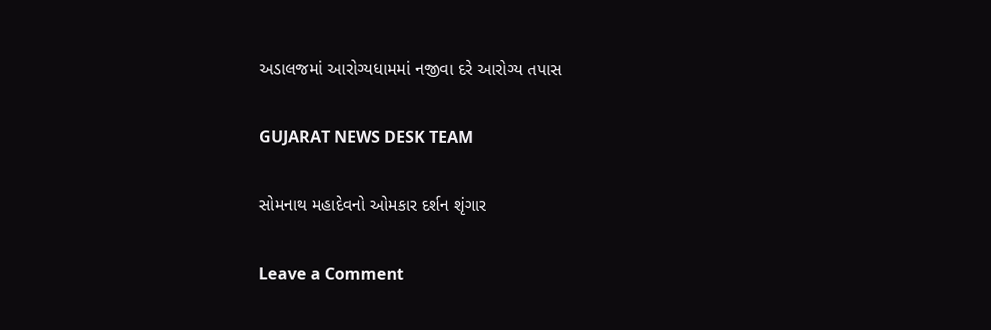અડાલજમાં આરોગ્યધામમાં નજીવા દરે આરોગ્ય તપાસ

GUJARAT NEWS DESK TEAM

સોમનાથ મહાદેવનો ઓમકાર દર્શન શૃંગાર

Leave a Comment